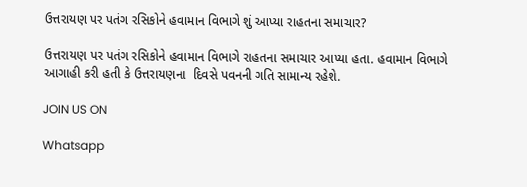ઉત્તરાયણ પર પતંગ રસિકોને હવામાન વિભાગે શું આપ્યા રાહતના સમાચાર?

ઉત્તરાયણ પર પતંગ રસિકોને હવામાન વિભાગે રાહતના સમાચાર આપ્યા હતા. હવામાન વિભાગે આગાહી કરી હતી કે ઉત્તરાયણના  દિવસે પવનની ગતિ સામાન્ય રહેશે.

JOIN US ON

Whatsapp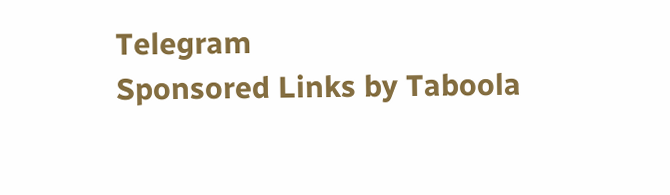Telegram
Sponsored Links by Taboola